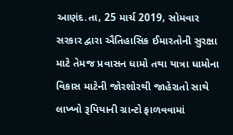આણંદ.તા, 25 માર્ચ 2019, સોમવાર
સરકાર દ્વારા ઐતિહાસિક ઈમારતોની સુરક્ષા માટે તેમજ પ્રવાસન ધામો તથા યાત્રા ધામોના વિકાસ માટેની જોરશોરથી જાહેરાતો સાથે લાખ્ખો રૂપિયાની ગ્રાન્ટો ફાળવવામાં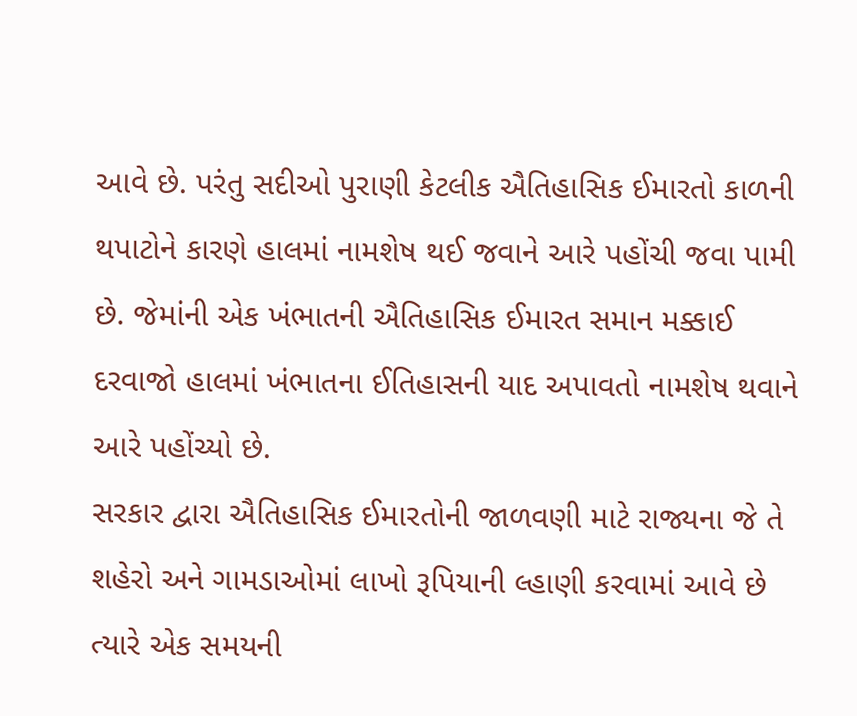આવે છે. પરંતુ સદીઓ પુરાણી કેટલીક ઐતિહાસિક ઈમારતો કાળની થપાટોને કારણે હાલમાં નામશેષ થઈ જવાને આરે પહોંચી જવા પામી છે. જેમાંની એક ખંભાતની ઐતિહાસિક ઈમારત સમાન મક્કાઈ દરવાજો હાલમાં ખંભાતના ઈતિહાસની યાદ અપાવતો નામશેષ થવાને આરે પહોંચ્યો છે.
સરકાર દ્વારા ઐતિહાસિક ઈમારતોની જાળવણી માટે રાજ્યના જે તે શહેરો અને ગામડાઓમાં લાખો રૂપિયાની લ્હાણી કરવામાં આવે છે ત્યારે એક સમયની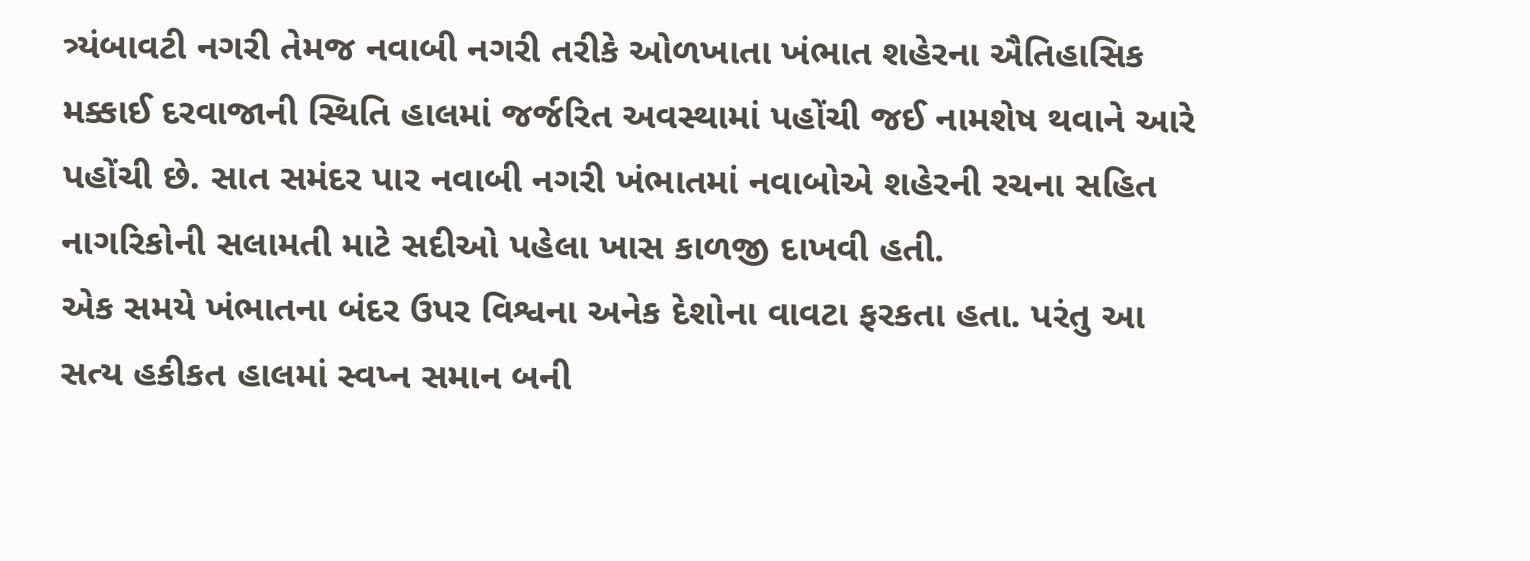ત્ર્યંબાવટી નગરી તેમજ નવાબી નગરી તરીકે ઓળખાતા ખંભાત શહેરના ઐતિહાસિક મક્કાઈ દરવાજાની સ્થિતિ હાલમાં જર્જરિત અવસ્થામાં પહોંચી જઈ નામશેષ થવાને આરે પહોંચી છે. સાત સમંદર પાર નવાબી નગરી ખંભાતમાં નવાબોએ શહેરની રચના સહિત નાગરિકોની સલામતી માટે સદીઓ પહેલા ખાસ કાળજી દાખવી હતી.
એક સમયે ખંભાતના બંદર ઉપર વિશ્વના અનેક દેશોના વાવટા ફરકતા હતા. પરંતુ આ સત્ય હકીકત હાલમાં સ્વપ્ન સમાન બની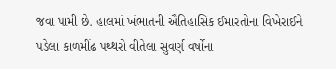જવા પામી છે. હાલમાં ખંભાતની ઐતિહાસિક ઈમારતોના વિખેરાઈને પડેલા કાળમીંઢ પથ્થરો વીતેલા સુવર્ણ વર્ષોના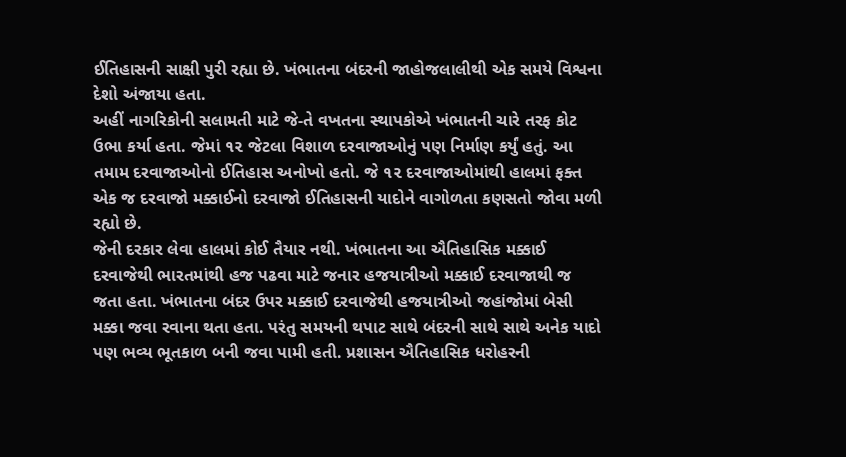ઈતિહાસની સાક્ષી પુરી રહ્યા છે. ખંભાતના બંદરની જાહોજલાલીથી એક સમયે વિશ્વના દેશો અંજાયા હતા.
અહીં નાગરિકોની સલામતી માટે જે-તે વખતના સ્થાપકોએ ખંભાતની ચારે તરફ કોટ ઉભા કર્યા હતા. જેમાં ૧૨ જેટલા વિશાળ દરવાજાઓનું પણ નિર્માણ કર્યું હતું. આ તમામ દરવાજાઓનો ઈતિહાસ અનોખો હતો. જે ૧૨ દરવાજાઓમાંથી હાલમાં ફક્ત એક જ દરવાજો મક્કાઈનો દરવાજો ઈતિહાસની યાદોને વાગોળતા કણસતો જોવા મળી રહ્યો છે.
જેની દરકાર લેવા હાલમાં કોઈ તૈયાર નથી. ખંભાતના આ ઐતિહાસિક મક્કાઈ દરવાજેથી ભારતમાંથી હજ પઢવા માટે જનાર હજયાત્રીઓ મક્કાઈ દરવાજાથી જ જતા હતા. ખંભાતના બંદર ઉપર મક્કાઈ દરવાજેથી હજયાત્રીઓ જહાંજોમાં બેસી મક્કા જવા રવાના થતા હતા. પરંતુ સમયની થપાટ સાથે બંદરની સાથે સાથે અનેક યાદો પણ ભવ્ય ભૂતકાળ બની જવા પામી હતી. પ્રશાસન ઐતિહાસિક ધરોહરની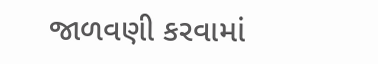જાળવણી કરવામાં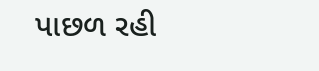પાછળ રહી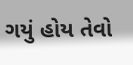ગયું હોય તેવો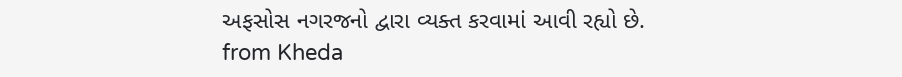અફસોસ નગરજનો દ્વારા વ્યક્ત કરવામાં આવી રહ્યો છે.
from Kheda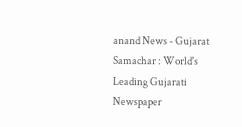anand News - Gujarat Samachar : World's Leading Gujarati Newspaper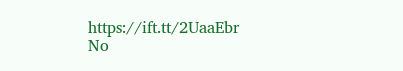https://ift.tt/2UaaEbr
No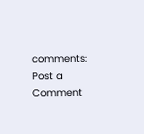comments:
Post a Comment